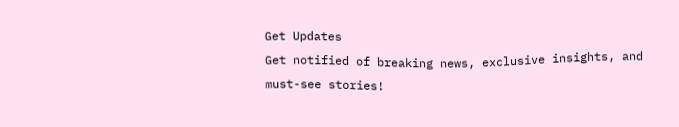Get Updates
Get notified of breaking news, exclusive insights, and must-see stories!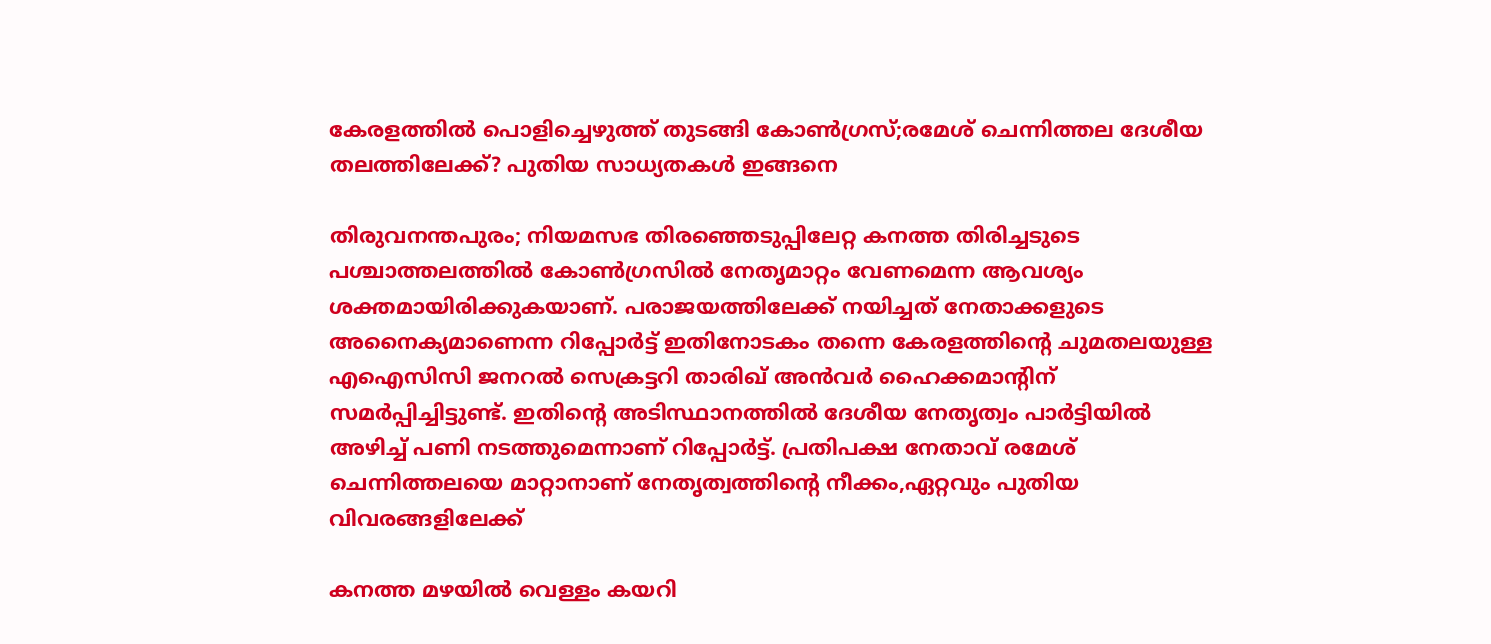കേരളത്തിൽ പൊളിച്ചെഴുത്ത് തുടങ്ങി കോൺഗ്രസ്;രമേശ് ചെന്നിത്തല ദേശീയ തലത്തിലേക്ക്? പുതിയ സാധ്യതകൾ ഇങ്ങനെ

തിരുവനന്തപുരം; നിയമസഭ തിരഞ്ഞെടുപ്പിലേറ്റ കനത്ത തിരിച്ചടുടെ പശ്ചാത്തലത്തിൽ കോൺഗ്രസിൽ നേതൃമാറ്റം വേണമെന്ന ആവശ്യം ശക്തമായിരിക്കുകയാണ്. പരാജയത്തിലേക്ക് നയിച്ചത് നേതാക്കളുടെ അനൈക്യമാണെന്ന റിപ്പോർട്ട് ഇതിനോടകം തന്നെ കേരളത്തിന്റെ ചുമതലയുള്ള എഐസിസി ജനറൽ സെക്രട്ടറി താരിഖ് അൻവർ ഹൈക്കമാന്റിന് സമർപ്പിച്ചിട്ടുണ്ട്. ഇതിന്റെ അടിസ്ഥാനത്തിൽ ദേശീയ നേതൃത്വം പാർട്ടിയിൽ അഴിച്ച് പണി നടത്തുമെന്നാണ് റിപ്പോർട്ട്. പ്രതിപക്ഷ നേതാവ് രമേശ് ചെന്നിത്തലയെ മാറ്റാനാണ് നേതൃത്വത്തിന്റെ നീക്കം,ഏറ്റവും പുതിയ വിവരങ്ങളിലേക്ക്

കനത്ത മഴയില്‍ വെള്ളം കയറി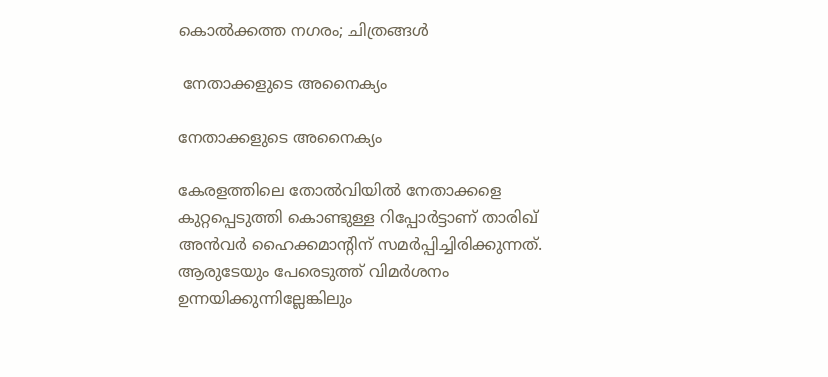കൊല്‍ക്കത്ത നഗരം; ചിത്രങ്ങള്‍

 നേതാക്കളുടെ അനൈക്യം

നേതാക്കളുടെ അനൈക്യം

കേരളത്തിലെ തോൽവിയിൽ നേതാക്കളെ കുറ്റപ്പെടുത്തി കൊണ്ടുള്ള റിപ്പോർട്ടാണ് താരിഖ് അൻവർ ഹൈക്കമാന്റിന് സമർപ്പിച്ചിരിക്കുന്നത്. ആരുടേയും പേരെടുത്ത് വിമർശനം ഉന്നയിക്കുന്നില്ലേങ്കിലും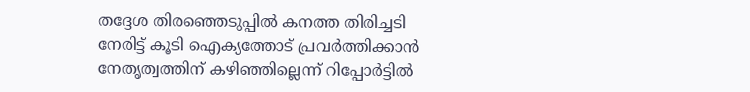തദ്ദേശ തിരഞ്ഞെടുപ്പിൽ കനത്ത തിരിച്ചടി നേരിട്ട് കൂടി ഐക്യത്തോട് പ്രവർത്തിക്കാൻ നേതൃത്വത്തിന് കഴിഞ്ഞില്ലെന്ന് റിപ്പോർട്ടിൽ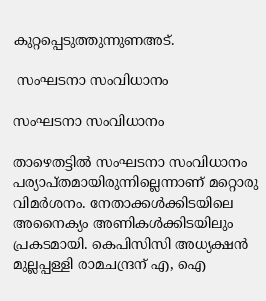കുറ്റപ്പെടുത്തുന്നുണഅട്.

 സംഘടനാ സംവിധാനം

സംഘടനാ സംവിധാനം

താഴെതട്ടിൽ സംഘടനാ സംവിധാനം പര്യാപ്തമായിരുന്നില്ലെന്നാണ് മറ്റൊരു വിമർശനം. നേതാക്കൾക്കിടയിലെ അനൈക്യം അണികൾക്കിടയിലും പ്രകടമായി. കെപിസിസി അധ്യക്ഷൻ മുല്ലപ്പള്ളി രാമചന്ദ്രന് എ, ഐ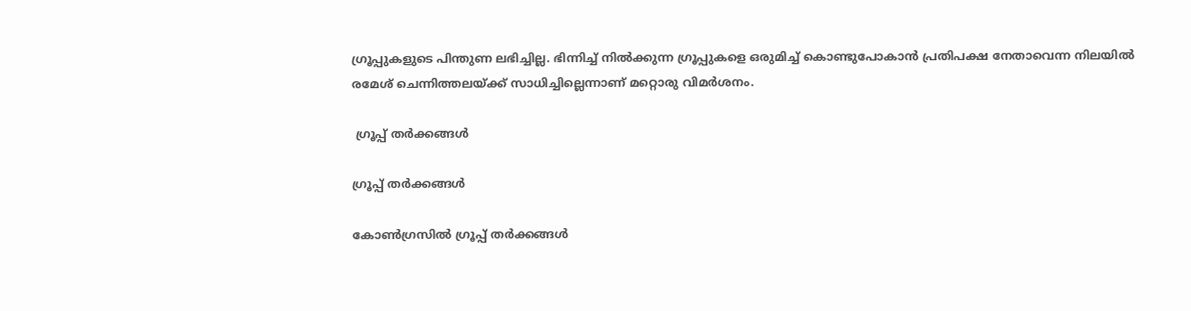ഗ്രൂപ്പുകളുടെ പിന്തുണ ലഭിച്ചില്ല. ഭിന്നിച്ച് നിൽക്കുന്ന ഗ്രൂപ്പുകളെ ഒരുമിച്ച് കൊണ്ടുപോകാൻ പ്രതിപക്ഷ നേതാവെന്ന നിലയിൽ രമേശ് ചെന്നിത്തലയ്ക്ക് സാധിച്ചില്ലെന്നാണ് മറ്റൊരു വിമർശനം.

 ഗ്രൂപ്പ് തർക്കങ്ങൾ

ഗ്രൂപ്പ് തർക്കങ്ങൾ

കോൺഗ്രസിൽ ഗ്രൂപ്പ് തർക്കങ്ങൾ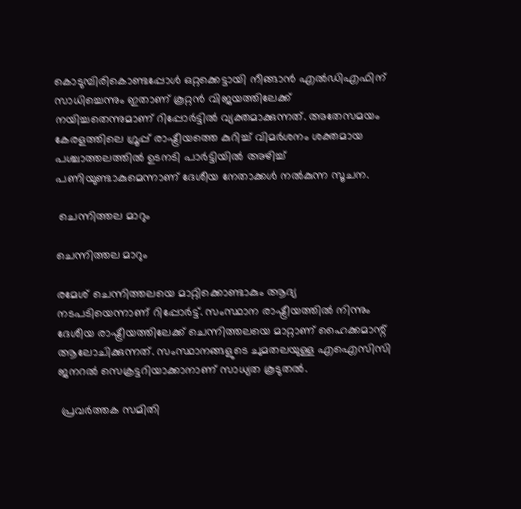കൊടുമ്പിരികൊണ്ടപ്പോൾ ഒറ്റക്കെട്ടായി നീങ്ങാൻ എൽഡിഎഫിന് സാധിച്ചെന്നും ഇതാണ് കൂറ്റൻ വിജയത്തിലേക്ക് നയിച്ചതെന്നുമാണ് റിപ്പോർട്ടിൽ വ്യക്തമാക്കുന്നത്. അതേസമയം കേരളത്തിലെ ഗ്രൂപ്പ് രാഷ്ട്രീയത്തെ കുറിച്ച് വിമർശനം ശക്തമായ പശ്ചാത്തലത്തിൽ ഉടനടി പാർട്ടിയിൽ അഴിച്ച് പണിയുണ്ടാകുമെന്നാണ് ദേശീയ നേതാക്കൾ നൽകുന്ന സൂചന.

 ചെന്നിത്തല മാറും

ചെന്നിത്തല മാറും

രമേശ് ചെന്നിത്തലയെ മാറ്റിക്കൊണ്ടാകും ആദ്യ നടപടിയെന്നാണ് റിപ്പോർട്ട്. സംസ്ഥാന രാഷ്ട്രീയത്തിൽ നിന്നും ദേശീയ രാഷ്ട്രീയത്തിലേക്ക് ചെന്നിത്തലയെ മാറ്റാണ് ഹൈക്കമാന്റ് ആലോചിക്കുന്നത്. സംസ്ഥാനങ്ങളുടെ ചുമതലയുള്ള എഐസിസി ജനറൽ സെക്രട്ടറിയാക്കാനാണ് സാധ്യത കൂടുതൽ.

 പ്രവർത്തക സമിതി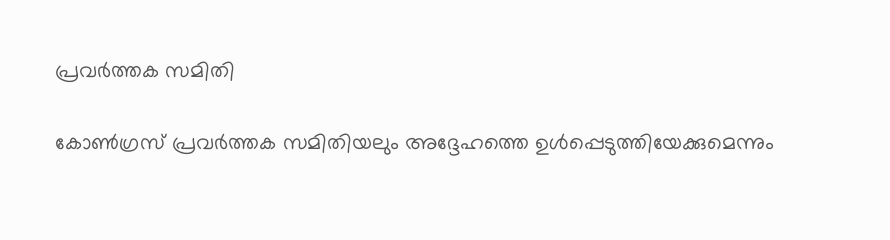പ്രവർത്തക സമിതി

കോണ്‍ഗ്രസ് പ്രവര്‍ത്തക സമിതിയലും അദ്ദേഹത്തെ ഉള്‍പ്പെടുത്തിയേക്കുമെന്നും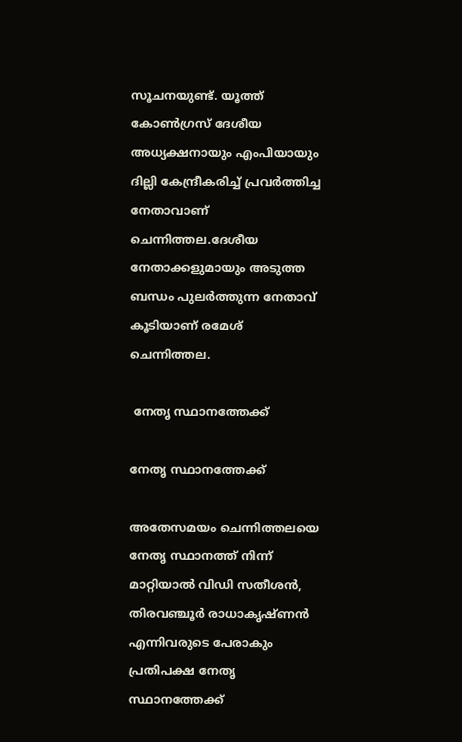സൂചനയുണ്ട്‌. യൂത്ത് കോൺഗ്രസ് ദേശീയ അധ്യക്ഷനായും എംപിയായും ദില്ലി കേന്ദ്രീകരിച്ച് പ്രവർത്തിച്ച നേതാവാണ് ചെന്നിത്തല.ദേശീയ നേതാക്കളുമായും അടുത്ത ബന്ധം പുലർത്തുന്ന നേതാവ് കൂടിയാണ് രമേശ് ചെന്നിത്തല.

 നേതൃ സ്ഥാനത്തേക്ക്

നേതൃ സ്ഥാനത്തേക്ക്

അതേസമയം ചെന്നിത്തലയെ നേതൃ സ്ഥാനത്ത് നിന്ന് മാറ്റിയാൽ വിഡി സതീശൻ, തിരവഞ്ചൂർ രാധാകൃഷ്ണൻ എന്നിവരുടെ പേരാകും പ്രതിപക്ഷ നേതൃ സ്ഥാനത്തേക്ക്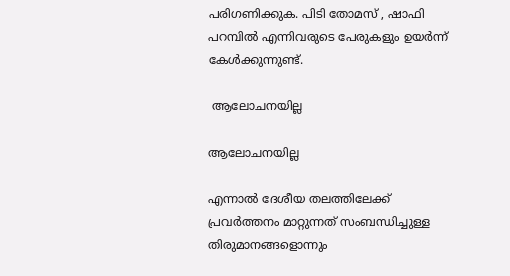പരിഗണിക്കുക. പിടി തോമസ് , ഷാഫി പറമ്പിൽ എന്നിവരുടെ പേരുകളും ഉയർന്ന് കേൾക്കുന്നുണ്ട്.

 ആലോചനയില്ല

ആലോചനയില്ല

എന്നാൽ ദേശീയ തലത്തിലേക്ക് പ്രവർത്തനം മാറ്റുന്നത് സംബന്ധിച്ചുള്ള തിരുമാനങ്ങളൊന്നും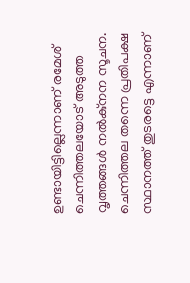ഉണ്ടായിട്ടില്ലെന്നാണ് രമേശ് ചെന്നിത്തലയോട് അടുത്ത വൃത്തങ്ങൾ നൽകു്നന സൂചന. ചെന്നിത്തല തന്നെ പ്രതിപക്ഷ സ്ഥാനത്ത് തുടരട്ടെ എന്നാണ്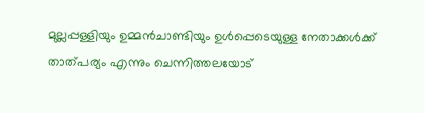മുല്ലപ്പള്ളിയും ഉമ്മൻചാണ്ടിയും ഉൾപ്പെടെയുള്ള നേതാക്കൾക്ക് താത്പര്യം എന്നും ചെന്നിത്തലയോട്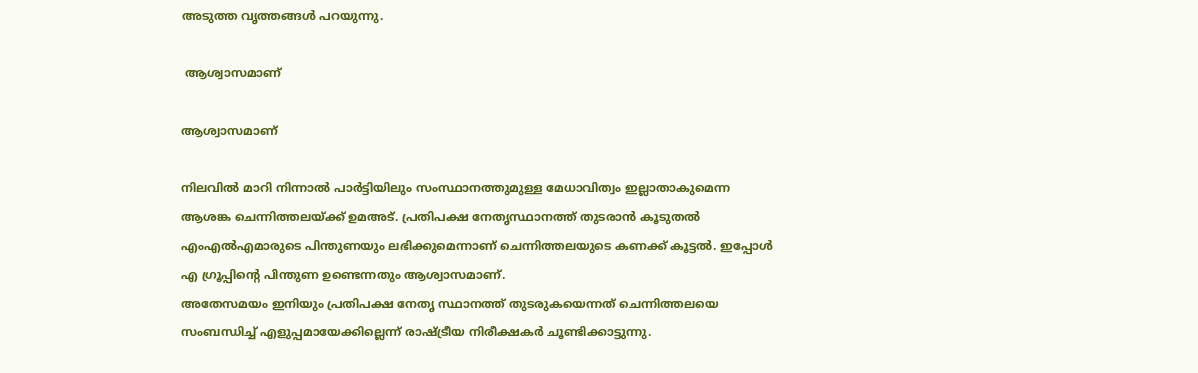അടുത്ത വൃത്തങ്ങൾ പറയുന്നു.

 ആശ്വാസമാണ്

ആശ്വാസമാണ്

നിലവിൽ മാറി നിന്നാൽ പാർട്ടിയിലും സംസ്ഥാനത്തുമുള്ള മേധാവിത്വം ഇല്ലാതാകുമെന്ന ആശങ്ക ചെന്നിത്തലയ്ക്ക് ഉമഅട്. പ്രതിപക്ഷ നേതൃസ്ഥാനത്ത് തുടരാൻ കൂടുതൽ എംഎൽഎമാരുടെ പിന്തുണയും ലഭിക്കുമെന്നാണ് ചെന്നിത്തലയുടെ കണക്ക് കൂട്ടൽ. ഇപ്പോൾ എ ഗ്രൂപ്പിന്റെ പിന്തുണ ഉണ്ടെന്നതും ആശ്വാസമാണ്.
അതേസമയം ഇനിയും പ്രതിപക്ഷ നേതൃ സ്ഥാനത്ത് തുടരുകയെന്നത് ചെന്നിത്തലയെ സംബന്ധിച്ച് എളുപ്പമായേക്കില്ലെന്ന് രാഷ്ട്രീയ നിരീക്ഷകർ ചൂണ്ടിക്കാട്ടുന്നു.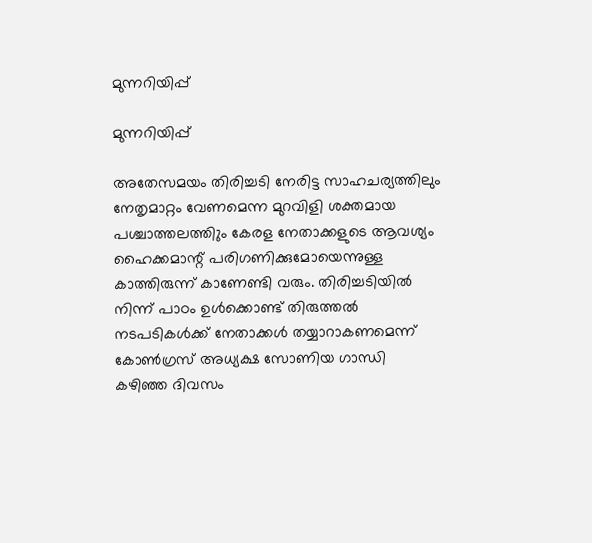മുന്നറിയിപ്പ്

മുന്നറിയിപ്പ്

അതേസമയം തിരിച്ചടി നേരിട്ട സാഹചര്യത്തിലും നേതൃമാറ്റം വേണമെന്ന മുറവിളി ശക്തമായ പശ്ചാത്തലത്തിും കേരള നേതാക്കളുടെ ആവശ്യം ഹൈക്കമാന്റ് പരിഗണിക്കുമോയെന്നുള്ള കാത്തിരുന്ന് കാണേണ്ടി വരും. തിരിച്ചടിയിൽ നിന്ന് പാഠം ഉൾക്കൊണ്ട് തിരുത്തൽ നടപടികൾക്ക് നേതാക്കൾ തയ്യാറാകണമെന്ന് കോൺഗ്രസ് അധ്യക്ഷ സോണിയ ഗാന്ധി കഴിഞ്ഞ ദിവസം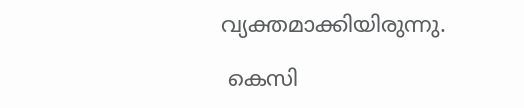വ്യക്തമാക്കിയിരുന്നു.

 കെസി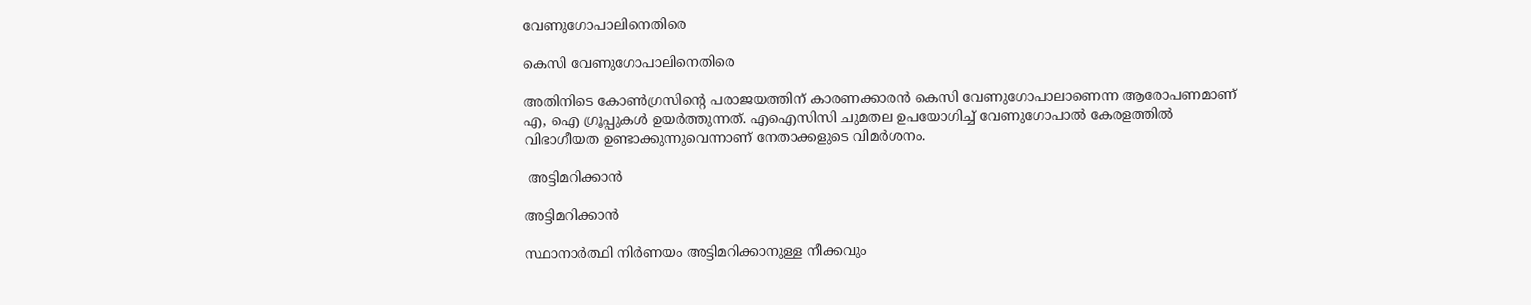വേണുഗോപാലിനെതിരെ

കെസി വേണുഗോപാലിനെതിരെ

അതിനിടെ കോൺഗ്രസിന്റെ പരാജയത്തിന് കാരണക്കാരൻ കെസി വേണുഗോപാലാണെന്ന ആരോപണമാണ് എ, ഐ ഗ്രൂപ്പുകൾ ഉയർത്തുന്നത്. എഐസിസി ചുമതല ഉപയോഗിച്ച് വേണുഗോപാൽ കേരളത്തിൽ വിഭാഗീയത ഉണ്ടാക്കുന്നുവെന്നാണ് നേതാക്കളുടെ വിമർശനം.

 അട്ടിമറിക്കാൻ

അട്ടിമറിക്കാൻ

സ്ഥാനാർത്ഥി നിർണയം അട്ടിമറിക്കാനുള്ള നീക്കവും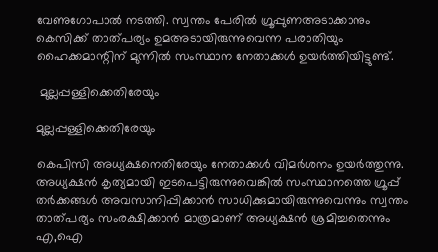വേണുഗോപാൽ നടത്തി. സ്വന്തം പേരിൽ ഗ്രൂപ്പുണഅടാക്കാനും കെസിക്ക് താത്പര്യം ഉമഅടായിരുന്നുവെന്ന പരാതിയും ഹൈക്കമാന്റിന് മുന്നിൽ സംസ്ഥാന നേതാക്കൾ ഉയർത്തിയിട്ടുണ്ട്.

 മുല്ലപ്പള്ളിക്കെതിരേയും

മുല്ലപ്പള്ളിക്കെതിരേയും

കെപിസി അധ്യക്ഷനെതിരേയും നേതാക്കൾ വിമർശനം ഉയർത്തുന്നു. അധ്യക്ഷൻ കൃത്യമായി ഇടപെട്ടിരുന്നുവെങ്കിൽ സംസ്ഥാനത്തെ ഗ്രൂപ്പ് തർക്കങ്ങൾ അവസാനിപ്പിക്കാൻ സാധിക്കുമായിരുന്നുവെന്നും സ്വന്തം താത്പര്യം സംരക്ഷിക്കാൻ മാത്രമാണ് അധ്യക്ഷൻ ശ്രമിച്ചതെന്നും എ,ഐ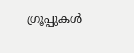ഗ്രൂപ്പുകൾ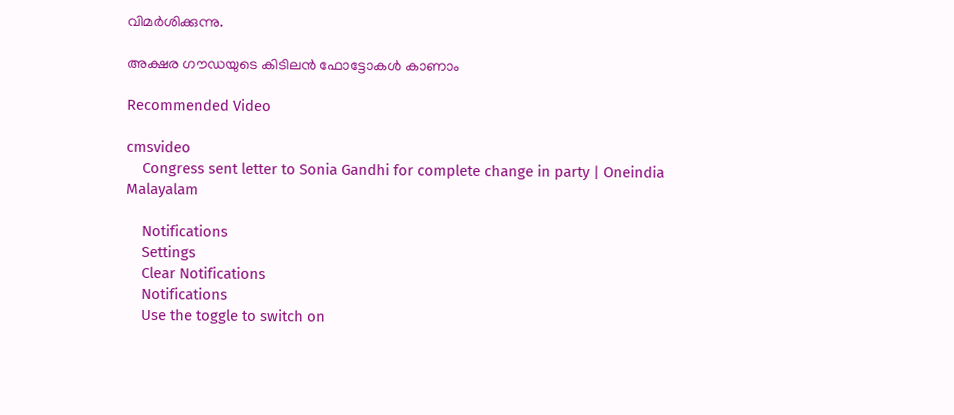വിമർശിക്കുന്നു.

അക്ഷര ഗൗഡയുടെ കിടിലന്‍ ഫോട്ടോകള്‍ കാണാം

Recommended Video

cmsvideo
    Congress sent letter to Sonia Gandhi for complete change in party | Oneindia Malayalam

    Notifications
    Settings
    Clear Notifications
    Notifications
    Use the toggle to switch on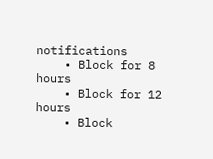notifications
    • Block for 8 hours
    • Block for 12 hours
    • Block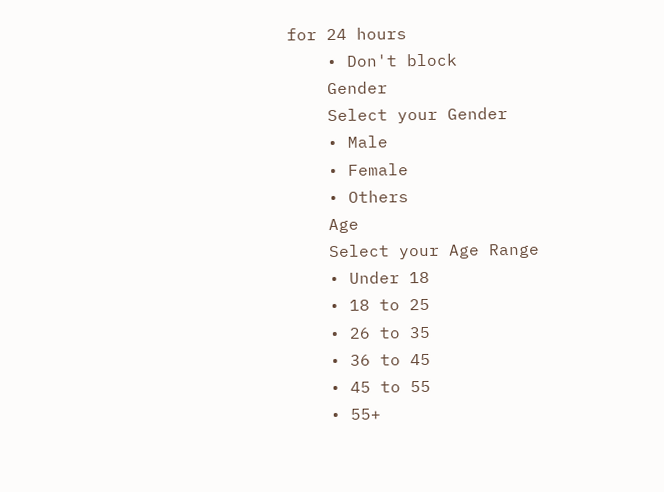for 24 hours
    • Don't block
    Gender
    Select your Gender
    • Male
    • Female
    • Others
    Age
    Select your Age Range
    • Under 18
    • 18 to 25
    • 26 to 35
    • 36 to 45
    • 45 to 55
    • 55+